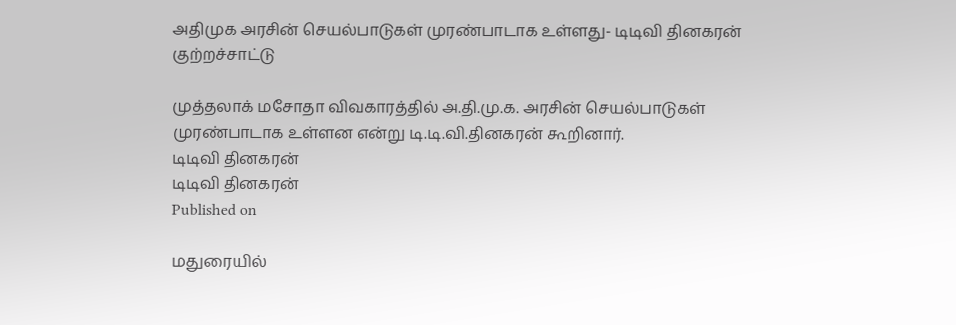அதிமுக அரசின் செயல்பாடுகள் முரண்பாடாக உள்ளது- டிடிவி தினகரன் குற்றச்சாட்டு

முத்தலாக் மசோதா விவகாரத்தில் அ.தி.மு.க. அரசின் செயல்பாடுகள் முரண்பாடாக உள்ளன என்று டி.டி.வி.தினகரன் கூறினார்.
டிடிவி தினகரன்
டிடிவி தினகரன்
Published on

மதுரையில்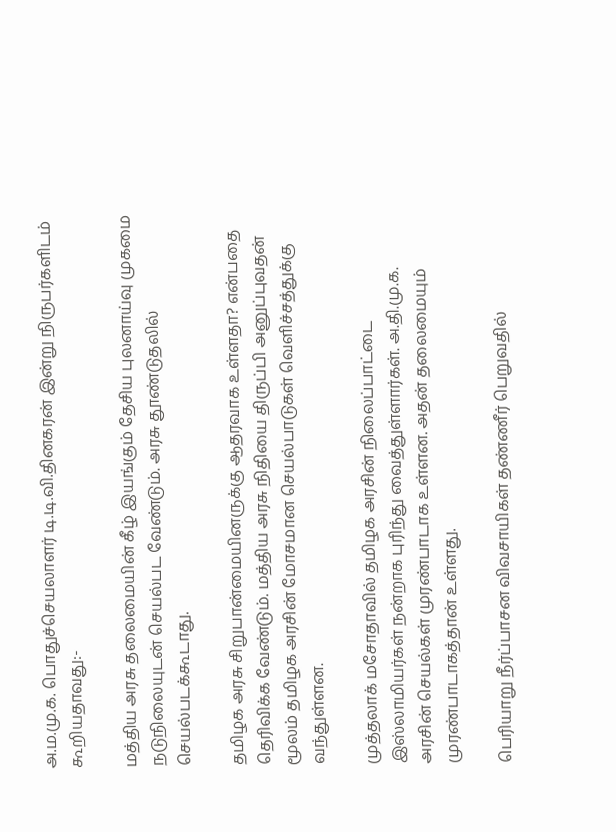அ.ம.மு.க. பொதுச்செயலாளர் டி.டி.வி.தினகரன் இன்று நிருபர்களிடம் கூறியதாவது:-

மத்திய அரசு தலைமையின் கீழ் இயங்கும் தேசிய புலனாய்வு முகமை நடுநிலையுடன் செயல்பட வேண்டும். அரசு தூண்டுதலில் செயல்படக்கூடாது.

தமிழக அரசு சிறுபான்மையினருக்கு ஆதரவாக உள்ளதா? என்பதை தெரிவிக்க வேண்டும். மத்திய அரசு நிதியை திருப்பி அனுப்புவதன் மூலம் தமிழக அரசின் மோசமான செயல்பாடுகள் வெளிச்சத்துக்கு வந்துள்ளன.

முத்தலாக் மசோதாவில் தமிழக அரசின் நிலைப்பாட்டை இஸ்லாமியர்கள் நன்றாக புரிந்து வைத்துள்ளார்கள். அ.தி.மு.க. அரசின் செயல்கள் முரண்பாடாக உள்ளன. அதன் தலைமையும் முரண்பாடாகத்தான் உள்ளது.

பெரியாறு நீர்ப்பாசன விவசாயிகள் தண்ணீர் பெறுவதில்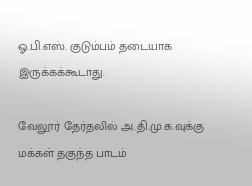ஓ.பி.எஸ். குடும்பம் தடையாக இருக்கக்கூடாது.

வேலூர் தேர்தலில் அ.தி.மு.க.வுக்கு மக்கள் தகுந்த பாடம்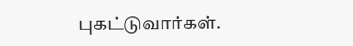புகட்டுவார்கள்.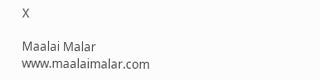X

Maalai Malar
www.maalaimalar.com